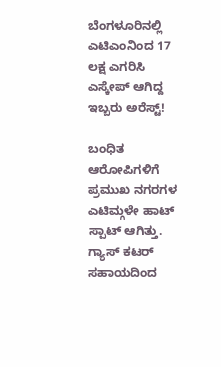ಬೆಂಗಳೂರಿನಲ್ಲಿ ಎಟಿಎಂನಿಂದ 17 ಲಕ್ಷ ಎಗರಿಸಿ ಎಸ್ಕೇಪ್ ಆಗಿದ್ದ ಇಬ್ಬರು ಅರೆಸ್ಟ್!

ಬಂಧಿತ ಆರೋಪಿಗಳಿಗೆ ಪ್ರಮುಖ ನಗರಗಳ ಎಟಿಮ್ಗಳೇ ಹಾಟ್ ಸ್ಪಾಟ್ ಆಗಿತ್ತು. ಗ್ಯಾಸ್ ಕಟರ್ ಸಹಾಯದಿಂದ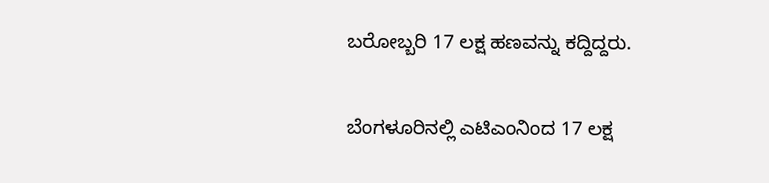ಬರೋಬ್ಬರಿ 17 ಲಕ್ಷ ಹಣವನ್ನು ಕದ್ದಿದ್ದರು.

ಬೆಂಗಳೂರಿನಲ್ಲಿ ಎಟಿಎಂನಿಂದ 17 ಲಕ್ಷ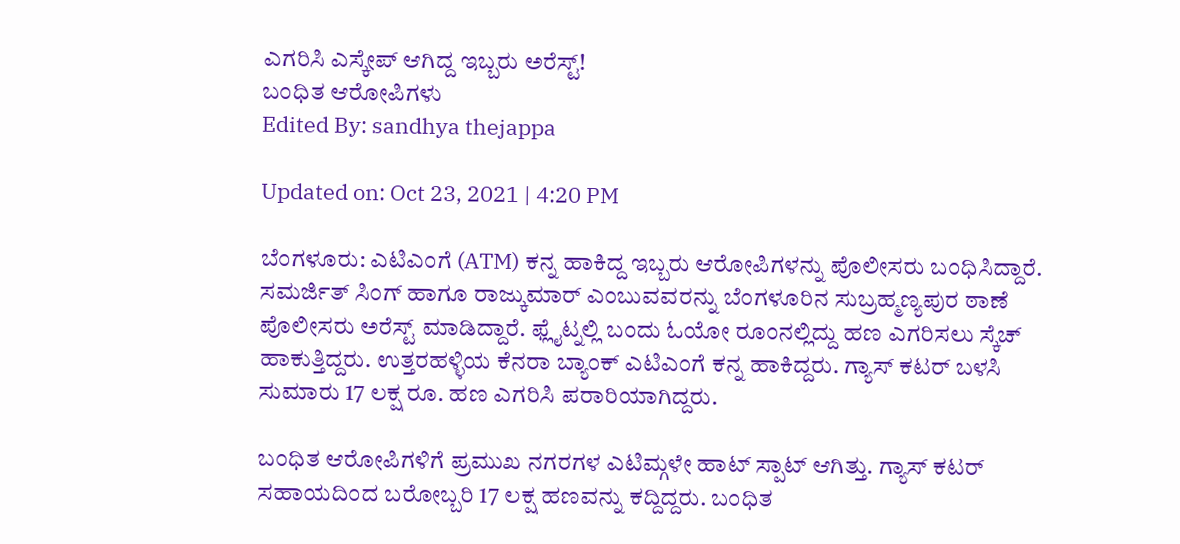ಎಗರಿಸಿ ಎಸ್ಕೇಪ್ ಆಗಿದ್ದ ಇಬ್ಬರು ಅರೆಸ್ಟ್!
ಬಂಧಿತ ಆರೋಪಿಗಳು
Edited By: sandhya thejappa

Updated on: Oct 23, 2021 | 4:20 PM

ಬೆಂಗಳೂರು: ಎಟಿಎಂಗೆ (ATM) ಕನ್ನ ಹಾಕಿದ್ದ ಇಬ್ಬರು ಆರೋಪಿಗಳನ್ನು ಪೊಲೀಸರು ಬಂಧಿಸಿದ್ದಾರೆ. ಸಮರ್ಜಿತ್ ಸಿಂಗ್ ಹಾಗೂ ರಾಜ್ಕುಮಾರ್ ಎಂಬುವವರನ್ನು ಬೆಂಗಳೂರಿನ ಸುಬ್ರಹ್ಮಣ್ಯಪುರ ಠಾಣೆ ಪೊಲೀಸರು ಅರೆಸ್ಟ್ ಮಾಡಿದ್ದಾರೆ. ಫ್ಲೈಟ್ನಲ್ಲಿ ಬಂದು ಓಯೋ ರೂಂನಲ್ಲಿದ್ದು ಹಣ ಎಗರಿಸಲು ಸ್ಕೆಚ್ ಹಾಕುತ್ತಿದ್ದರು. ಉತ್ತರಹಳ್ಳಿಯ ಕೆನರಾ ಬ್ಯಾಂಕ್ ಎಟಿಎಂಗೆ ಕನ್ನ ಹಾಕಿದ್ದರು. ಗ್ಯಾಸ್ ಕಟರ್ ಬಳಸಿ ಸುಮಾರು 17 ಲಕ್ಷ ರೂ. ಹಣ ಎಗರಿಸಿ ಪರಾರಿಯಾಗಿದ್ದರು.

ಬಂಧಿತ ಆರೋಪಿಗಳಿಗೆ ಪ್ರಮುಖ ನಗರಗಳ ಎಟಿಮ್ಗಳೇ ಹಾಟ್ ಸ್ಪಾಟ್ ಆಗಿತ್ತು. ಗ್ಯಾಸ್ ಕಟರ್ ಸಹಾಯದಿಂದ ಬರೋಬ್ಬರಿ 17 ಲಕ್ಷ ಹಣವನ್ನು ಕದ್ದಿದ್ದರು. ಬಂಧಿತ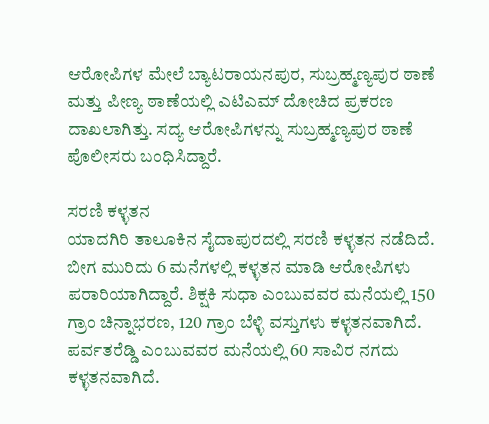ಆರೋಪಿಗಳ ಮೇಲೆ ಬ್ಯಾಟರಾಯನಪುರ, ಸುಬ್ರಹ್ಮಣ್ಯಪುರ ಠಾಣೆ ಮತ್ತು ಪೀಣ್ಯ ಠಾಣೆಯಲ್ಲಿ ಎಟಿಎಮ್ ದೋಚಿದ ಪ್ರಕರಣ ದಾಖಲಾಗಿತ್ತು. ಸದ್ಯ ಆರೋಪಿಗಳನ್ನು ಸುಬ್ರಹ್ಮಣ್ಯಪುರ ಠಾಣೆ ಪೊಲೀಸರು ಬಂಧಿಸಿದ್ದಾರೆ.

ಸರಣಿ ಕಳ್ಳತನ
ಯಾದಗಿರಿ ತಾಲೂಕಿನ ಸೈದಾಪುರದಲ್ಲಿ ಸರಣಿ ಕಳ್ಳತನ ನಡೆದಿದೆ. ಬೀಗ ಮುರಿದು 6 ಮನೆಗಳಲ್ಲಿ ಕಳ್ಳತನ ಮಾಡಿ ಆರೋಪಿಗಳು ಪರಾರಿಯಾಗಿದ್ದಾರೆ. ಶಿಕ್ಷಕಿ ಸುಧಾ ಎಂಬುವವರ ಮನೆಯಲ್ಲಿ 150 ಗ್ರಾಂ ಚಿನ್ನಾಭರಣ, 120 ಗ್ರಾಂ ಬೆಳ್ಳಿ ವಸ್ತುಗಳು ಕಳ್ಳತನವಾಗಿದೆ. ಪರ್ವತರೆಡ್ಡಿ ಎಂಬುವವರ ಮನೆಯಲ್ಲಿ 60 ಸಾವಿರ ನಗದು ಕಳ್ಳತನವಾಗಿದೆ.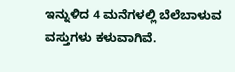ಇನ್ನುಳಿದ 4 ಮನೆಗಳಲ್ಲಿ ಬೆಲೆಬಾಳುವ ವಸ್ತುಗಳು ಕಳುವಾಗಿವೆ.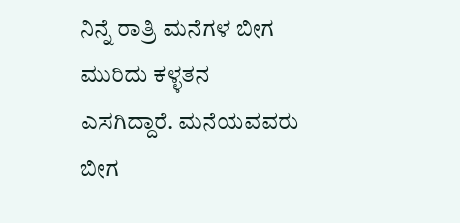ನಿನ್ನೆ ರಾತ್ರಿ ಮನೆಗಳ ಬೀಗ ಮುರಿದು ಕಳ್ಳತನ ಎಸಗಿದ್ದಾರೆ. ಮನೆಯವವರು ಬೀಗ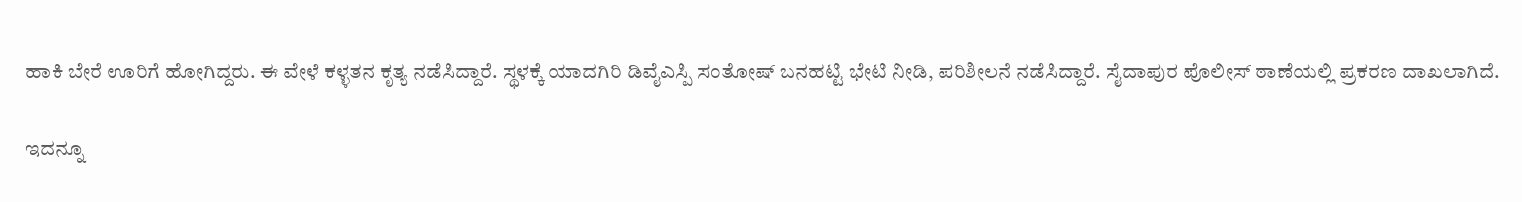ಹಾಕಿ ಬೇರೆ ಊರಿಗೆ ಹೋಗಿದ್ದರು. ಈ ವೇಳೆ ಕಳ್ಳತನ ಕೃತ್ಯ ನಡೆಸಿದ್ದಾರೆ. ಸ್ಥಳಕ್ಕೆ ಯಾದಗಿರಿ ಡಿವೈಎಸ್ಪಿ ಸಂತೋಷ್ ಬನಹಟ್ಟಿ ಭೇಟಿ ನೀಡಿ, ಪರಿಶೀಲನೆ ನಡೆಸಿದ್ದಾರೆ. ಸೈದಾಪುರ ಪೊಲೀಸ್ ಠಾಣೆಯಲ್ಲಿ ಪ್ರಕರಣ ದಾಖಲಾಗಿದೆ.

ಇದನ್ನೂ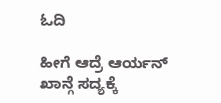ಓದಿ

ಹೀಗೆ ಆದ್ರೆ ಆರ್ಯನ್ ಖಾನ್ಗೆ ಸದ್ಯಕ್ಕೆ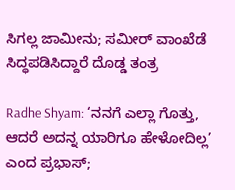ಸಿಗಲ್ಲ ಜಾಮೀನು; ಸಮೀರ್ ವಾಂಖೆಡೆ ಸಿದ್ಧಪಡಿಸಿದ್ದಾರೆ ದೊಡ್ಡ ತಂತ್ರ

Radhe Shyam: ‘ನನಗೆ ಎಲ್ಲಾ ಗೊತ್ತು, ಆದರೆ ಅದನ್ನ ಯಾರಿಗೂ ಹೇಳೋದಿಲ್ಲ’ ಎಂ‌ದ ಪ್ರಭಾಸ್;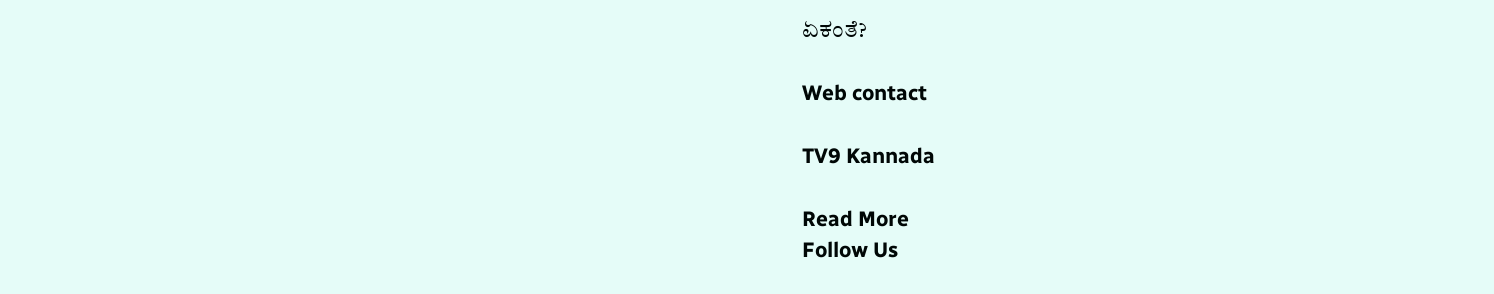ಏಕಂತೆ?

Web contact

TV9 Kannada

Read More
Follow Us